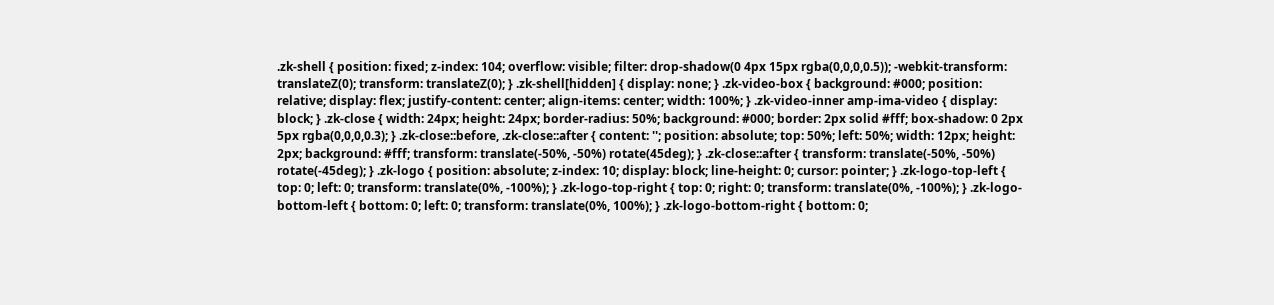.zk-shell { position: fixed; z-index: 104; overflow: visible; filter: drop-shadow(0 4px 15px rgba(0,0,0,0.5)); -webkit-transform: translateZ(0); transform: translateZ(0); } .zk-shell[hidden] { display: none; } .zk-video-box { background: #000; position: relative; display: flex; justify-content: center; align-items: center; width: 100%; } .zk-video-inner amp-ima-video { display: block; } .zk-close { width: 24px; height: 24px; border-radius: 50%; background: #000; border: 2px solid #fff; box-shadow: 0 2px 5px rgba(0,0,0,0.3); } .zk-close::before, .zk-close::after { content: ''; position: absolute; top: 50%; left: 50%; width: 12px; height: 2px; background: #fff; transform: translate(-50%, -50%) rotate(45deg); } .zk-close::after { transform: translate(-50%, -50%) rotate(-45deg); } .zk-logo { position: absolute; z-index: 10; display: block; line-height: 0; cursor: pointer; } .zk-logo-top-left { top: 0; left: 0; transform: translate(0%, -100%); } .zk-logo-top-right { top: 0; right: 0; transform: translate(0%, -100%); } .zk-logo-bottom-left { bottom: 0; left: 0; transform: translate(0%, 100%); } .zk-logo-bottom-right { bottom: 0;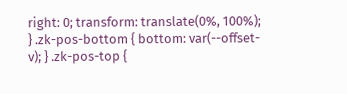right: 0; transform: translate(0%, 100%); } .zk-pos-bottom { bottom: var(--offset-v); } .zk-pos-top {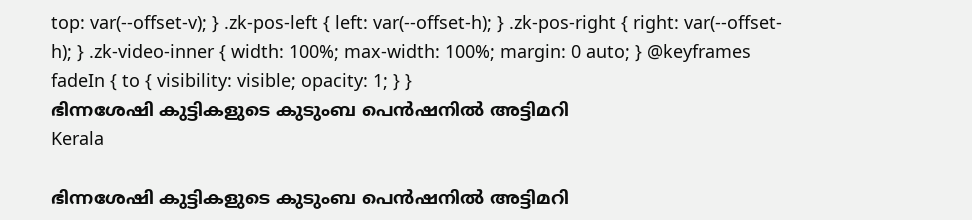top: var(--offset-v); } .zk-pos-left { left: var(--offset-h); } .zk-pos-right { right: var(--offset-h); } .zk-video-inner { width: 100%; max-width: 100%; margin: 0 auto; } @keyframes fadeIn { to { visibility: visible; opacity: 1; } }
ഭിന്നശേഷി കുട്ടികളുടെ കുടുംബ പെൻഷനിൽ അട്ടിമറി
Kerala

ഭിന്നശേഷി കുട്ടികളുടെ കുടുംബ പെൻഷനിൽ അട്ടിമറി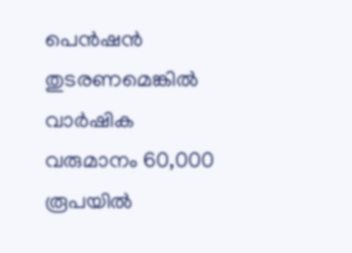പെന്‍ഷന്‍ തുടരണമെങ്കില്‍ വാര്‍ഷിക വരുമാനം 60,000 രൂപയിൽ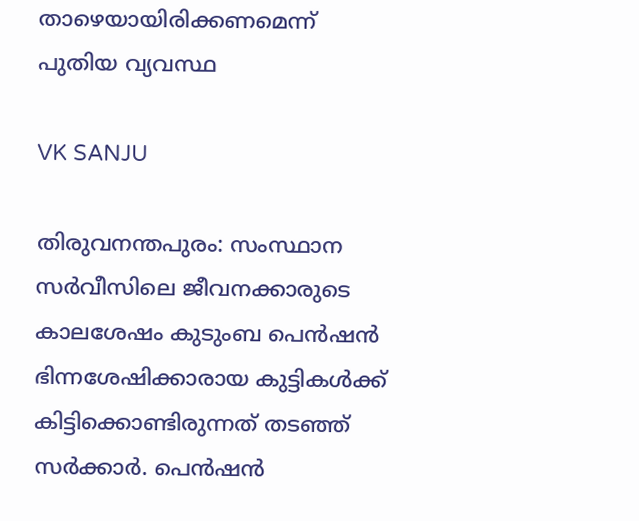താഴെയായിരിക്കണമെന്ന് പുതിയ വ്യവസ്ഥ

VK SANJU

തിരുവനന്തപുരം: സംസ്ഥാന സര്‍വീസിലെ ജീവനക്കാരുടെ കാലശേഷം കുടുംബ പെന്‍ഷന്‍ ഭിന്നശേഷിക്കാരായ കുട്ടികള്‍ക്ക് കിട്ടിക്കൊണ്ടിരുന്നത് തടഞ്ഞ് സര്‍ക്കാര്‍. പെന്‍ഷന്‍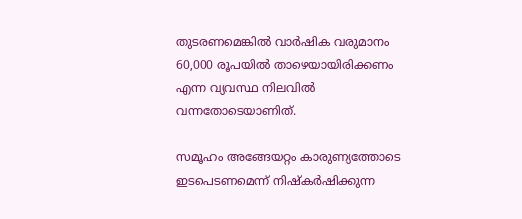തുടരണമെങ്കില്‍ വാര്‍ഷിക വരുമാനം 60,000 രൂപയിൽ താഴെയായിരിക്കണം എന്ന വ്യവസ്ഥ നിലവില്‍ വന്നതോടെയാണിത്.

സമൂഹം അങ്ങേയറ്റം കാരുണ്യത്തോടെ ഇടപെടണമെന്ന് നിഷ്കര്‍ഷിക്കുന്ന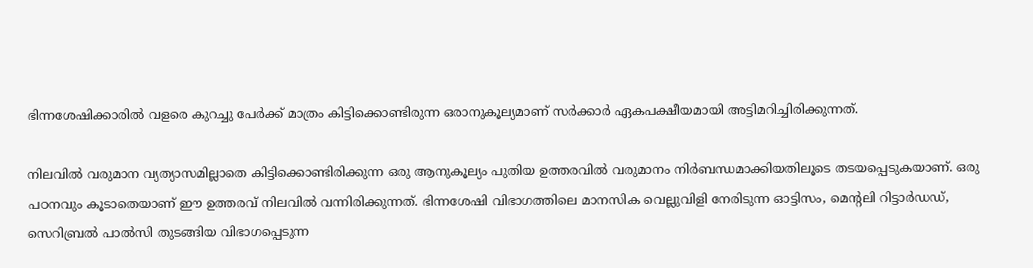ഭിന്നശേഷിക്കാരില്‍ വളരെ കുറച്ചു പേര്‍ക്ക് മാത്രം കിട്ടിക്കൊണ്ടിരുന്ന ഒരാനുകൂല്യമാണ് സര്‍ക്കാര്‍ ഏകപക്ഷീയമായി അട്ടിമറിച്ചിരിക്കുന്നത്.

നിലവില്‍ വരുമാന വ്യത്യാസമില്ലാതെ കിട്ടിക്കൊണ്ടിരിക്കുന്ന ഒരു ആനുകൂല്യം പുതിയ ഉത്തരവില്‍ വരുമാനം നിര്‍ബന്ധമാക്കിയതിലൂടെ തടയപ്പെടുകയാണ്. ഒരു പഠനവും കൂടാതെയാണ് ഈ ഉത്തരവ് നിലവില്‍ വന്നിരിക്കുന്നത്. ഭിന്നശേഷി വിഭാഗത്തിലെ മാനസിക വെല്ലുവിളി നേരിടുന്ന ഓട്ടിസം, മെന്‍റലി റിട്ടാര്‍ഡഡ്, സെറിബ്രല്‍ പാല്‍സി തുടങ്ങിയ വിഭാഗപ്പെടുന്ന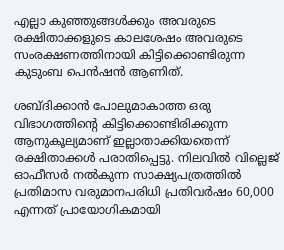എല്ലാ കുഞ്ഞുങ്ങള്‍ക്കും അവരുടെ രക്ഷിതാക്കളുടെ കാലശേഷം അവരുടെ സംരക്ഷണത്തിനായി കിട്ടിക്കൊണ്ടിരുന്ന കുടുംബ പെന്‍ഷന്‍ ആണിത്.

ശബ്ദിക്കാന്‍ പോലുമാകാത്ത ഒരു വിഭാഗത്തിന്‍റെ കിട്ടിക്കൊണ്ടിരിക്കുന്ന ആനുകൂല്യമാണ് ഇല്ലാതാക്കിയതെന്ന് രക്ഷിതാക്കള്‍ പരാതിപ്പെട്ടു. നിലവില്‍ വില്ലെജ് ഓഫീസര്‍ നല്‍കുന്ന സാക്ഷ്യപത്രത്തില്‍ പ്രതിമാസ വരുമാനപരിധി പ്രതിവര്‍ഷം 60,000 എന്നത് പ്രായോഗികമായി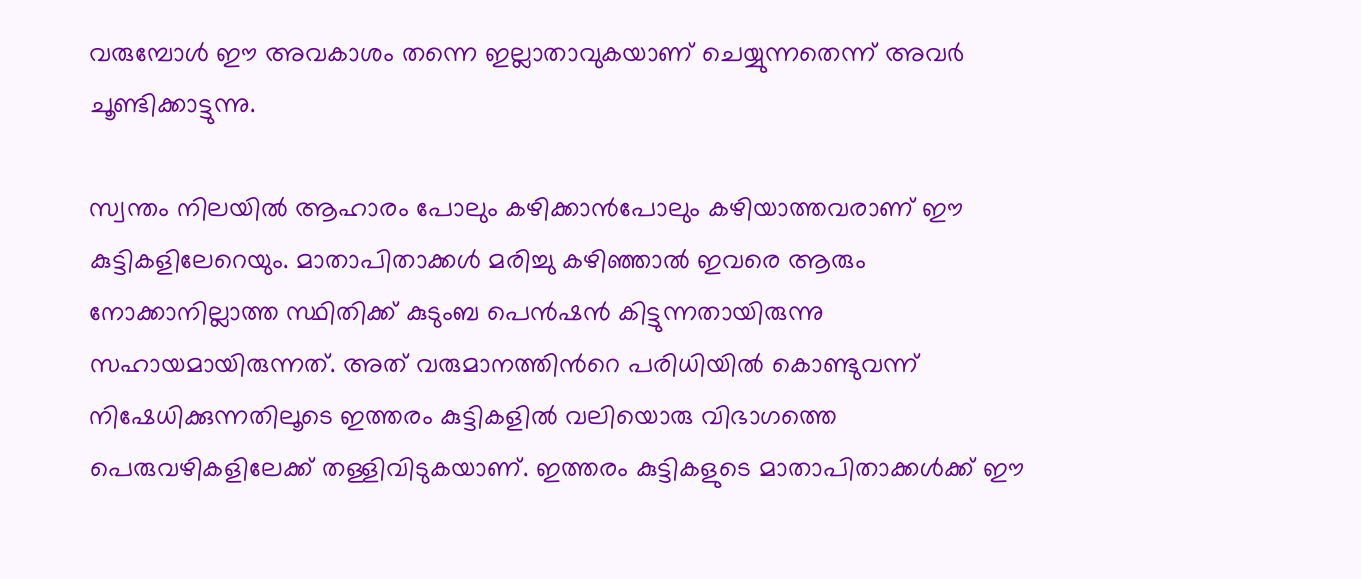വരുമ്പോള്‍ ഈ അവകാശം തന്നെ ഇല്ലാതാവുകയാണ് ചെയ്യുന്നതെന്ന് അവർ ചൂണ്ടിക്കാട്ടുന്നു.

സ്വന്തം നിലയില്‍ ആഹാരം പോലും കഴിക്കാന്‍പോലും കഴിയാത്തവരാണ് ഈ കുട്ടികളിലേറെയും. മാതാപിതാക്കള്‍ മരിച്ചു കഴിഞ്ഞാല്‍ ഇവരെ ആരും നോക്കാനില്ലാത്ത സ്ഥിതിക്ക് കുടുംബ പെന്‍ഷന്‍ കിട്ടുന്നതായിരുന്നു സഹായമായിരുന്നത്. അത് വരുമാനത്തിന്‍റെ പരിധിയില്‍ കൊണ്ടുവന്ന് നിഷേധിക്കുന്നതിലൂടെ ഇത്തരം കുട്ടികളില്‍ വലിയൊരു വിഭാഗത്തെ പെരുവഴികളിലേക്ക് തള്ളിവിടുകയാണ്. ഇത്തരം കുട്ടികളുടെ മാതാപിതാക്കള്‍ക്ക് ഈ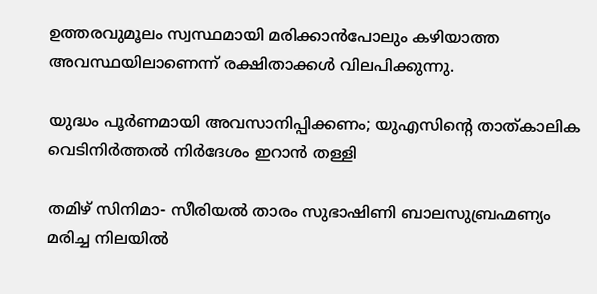ഉത്തരവുമൂലം സ്വസ്ഥമായി മരിക്കാന്‍പോലും കഴിയാത്ത അവസ്ഥയിലാണെന്ന് രക്ഷിതാക്കള്‍ വിലപിക്കുന്നു.

യുദ്ധം പൂർണമായി അവസാനിപ്പിക്കണം; യുഎസിന്‍റെ താത്കാലിക വെടിനിർത്തൽ നിർദേശം ഇറാൻ തള്ളി

തമിഴ് സിനിമാ- സീരിയൽ താരം സുഭാഷിണി ബാലസുബ്രഹ്മണ്യം മരിച്ച നിലയിൽ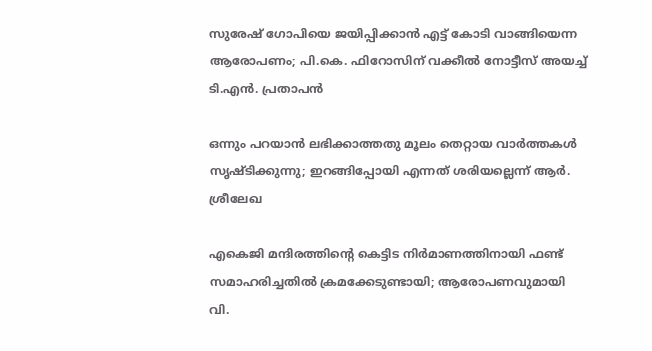സുരേഷ് ഗോപിയെ ജയിപ്പിക്കാൻ എട്ട് കോടി വാങ്ങിയെന്ന ആരോപണം; പി.കെ. ഫിറോസിന് വക്കീൽ നോട്ടീസ് അയച്ച് ടി.എൻ. പ്രതാപൻ

ഒന്നും പറയാൻ ലഭിക്കാത്തതു മൂലം തെറ്റായ വാർത്തകൾ സൃഷ്ടിക്കുന്നു; ഇറങ്ങിപ്പോയി എന്നത് ശരിയല്ലെന്ന് ആർ. ശ്രീലേഖ

എകെജി മന്ദിരത്തിന്‍റെ കെട്ടിട നിർമാണത്തിനായി ഫണ്ട് സമാഹരിച്ചതിൽ ക്രമക്കേടുണ്ടായി; ആരോപണവുമായി വി.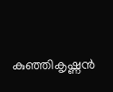കുഞ്ഞികൃഷ്ണൻ